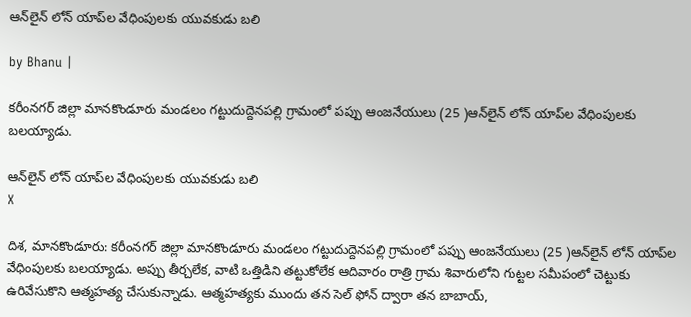ఆన్‌లైన్ లోన్ యాప్‌ల వేధింపులకు యువకుడు బలి

by Bhanu |

కరీంనగర్ జిల్లా మానకొండూరు మండలం గట్టుదుద్దెనపల్లి గ్రామంలో పప్పు ఆంజనేయులు (25 )ఆన్‌లైన్ లోన్ యాప్‌ల వేధింపులకు బలయ్యాడు.

ఆన్‌లైన్ లోన్ యాప్‌ల వేధింపులకు యువకుడు బలి
X

దిశ, మానకొండూరు: కరీంనగర్ జిల్లా మానకొండూరు మండలం గట్టుదుద్దెనపల్లి గ్రామంలో పప్పు ఆంజనేయులు (25 )ఆన్‌లైన్ లోన్ యాప్‌ల వేధింపులకు బలయ్యాడు. అప్పు తీర్చలేక, వాటి ఒత్తిడిని తట్టుకోలేక ఆదివారం రాత్రి గ్రామ శివారులోని గుట్టల సమీపంలో చెట్టుకు ఉరివేసుకొని ఆత్మహత్య చేసుకున్నాడు. ఆత్మహత్యకు ముందు తన సెల్ ఫోన్ ద్వారా తన బాబాయ్,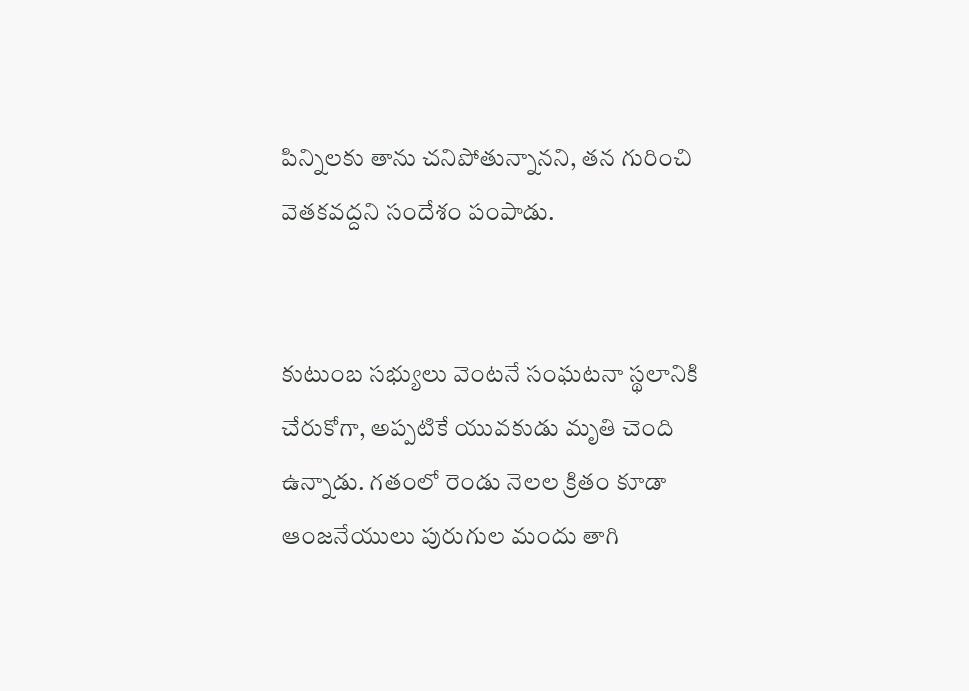పిన్నిలకు తాను చనిపోతున్నానని, తన గురించి వెతకవద్దని సందేశం పంపాడు.


కుటుంబ సభ్యులు వెంటనే సంఘటనా స్థలానికి చేరుకోగా, అప్పటికే యువకుడు మృతి చెంది ఉన్నాడు. గతంలో రెండు నెలల క్రితం కూడా ఆంజనేయులు పురుగుల మందు తాగి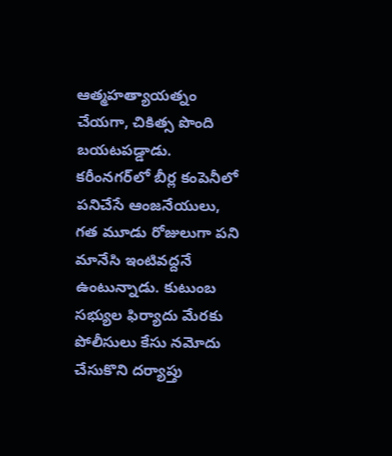ఆత్మహత్యాయత్నం చేయగా, చికిత్స పొంది బయటపడ్డాడు. కరీంనగర్‌లో బీర్ల కంపెనీలో పనిచేసే ఆంజనేయులు, గత మూడు రోజులుగా పని మానేసి ఇంటివద్దనే ఉంటున్నాడు. కుటుంబ సభ్యుల ఫిర్యాదు మేరకు పోలీసులు కేసు నమోదు చేసుకొని దర్యాప్తు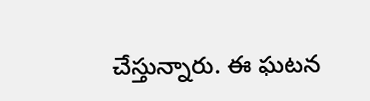చేస్తున్నారు. ఈ ఘటన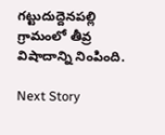గట్టుదుద్దెనపల్లి గ్రామంలో తీవ్ర విషాదాన్ని నింపింది.

Next Story